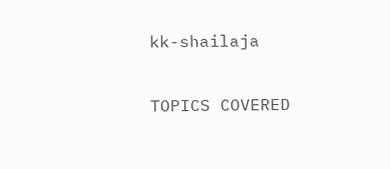kk-shailaja

TOPICS COVERED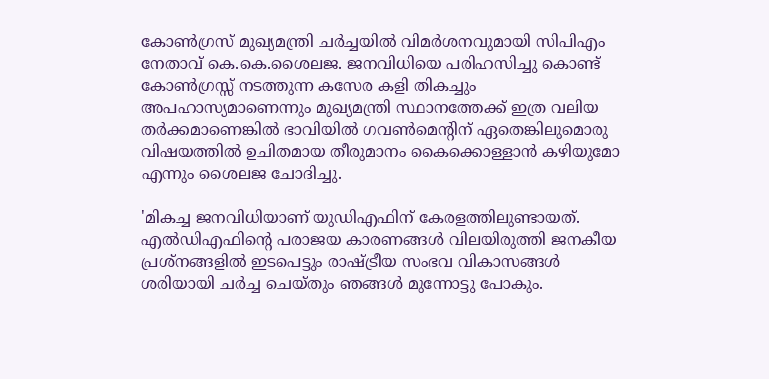കോണ്‍ഗ്രസ് മുഖ്യമന്ത്രി ചര്‍ച്ചയില്‍ വിമര്‍ശനവുമായി സിപിഎം നേതാവ് കെ.കെ.ശൈലജ. ജനവിധിയെ പരിഹസിച്ചു കൊണ്ട് കോൺഗ്രസ്സ് നടത്തുന്ന കസേര കളി തികച്ചും അപഹാസ്യമാണെന്നും മുഖ്യമന്ത്രി സ്ഥാനത്തേക്ക് ഇത്ര വലിയ തർക്കമാണെങ്കിൽ ഭാവിയിൽ ഗവണ്‍മെന്‍റിന് ഏതെങ്കിലുമൊരു വിഷയത്തിൽ ഉചിതമായ തീരുമാനം കൈക്കൊള്ളാൻ കഴിയുമോ എന്നും ശൈലജ ചോദിച്ചു.

'മികച്ച ജനവിധിയാണ് യുഡിഎഫിന് കേരളത്തിലുണ്ടായത്. എൽഡിഎഫിന്‍റെ പരാജയ കാരണങ്ങൾ വിലയിരുത്തി ജനകീയ പ്രശ്‌നങ്ങളിൽ ഇടപെട്ടും രാഷ്ട്രീയ സംഭവ വികാസങ്ങൾ ശരിയായി ചർച്ച ചെയ്തും ഞങ്ങൾ മുന്നോട്ടു പോകും.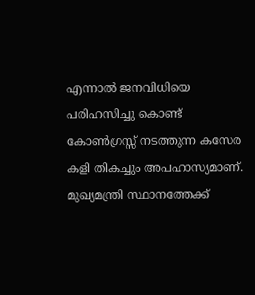എന്നാൽ ജനവിധിയെ പരിഹസിച്ചു കൊണ്ട് കോൺഗ്രസ്സ് നടത്തുന്ന കസേര കളി തികച്ചും അപഹാസ്യമാണ്. മുഖ്യമന്ത്രി സ്ഥാനത്തേക്ക്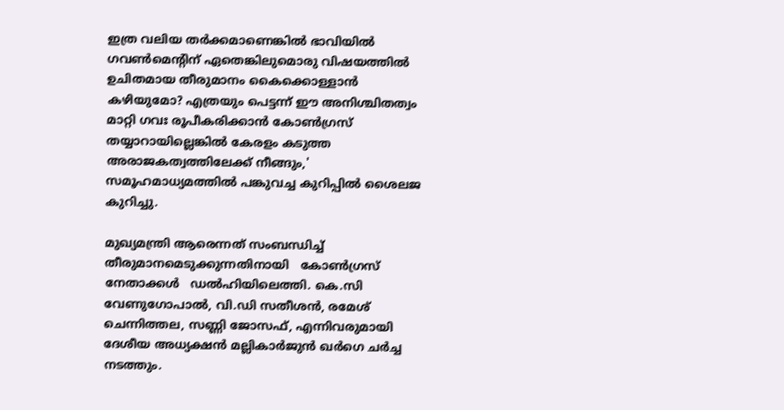ഇത്ര വലിയ തർക്കമാണെങ്കിൽ ഭാവിയിൽ ഗവണ്‍മെന്‍റിന് ഏതെങ്കിലുമൊരു വിഷയത്തിൽ ഉചിതമായ തീരുമാനം കൈക്കൊള്ളാൻ കഴിയുമോ? എത്രയും പെട്ടന്ന് ഈ അനിശ്ചിതത്വം മാറ്റി ഗവഃ രൂപീകരിക്കാൻ കോൺഗ്രസ് തയ്യാറായില്ലെങ്കിൽ കേരളം കടുത്ത അരാജകത്വത്തിലേക്ക് നീങ്ങും,' സമൂഹമാധ്യമത്തില്‍ പങ്കുവച്ച കുറിപ്പില്‍ ശൈലജ കുറിച്ചു.

മുഖ്യമന്ത്രി ആരെന്നത് സംബന്ധിച്ച് തീരുമാനമെടുക്കുന്നതിനായി   കോണ്‍ഗ്രസ് നേതാക്കള്‍   ഡല്‍ഹിയിലെത്തി. കെ.സി വേണുഗോപാല്‍, വി.ഡി സതീശന്‍, രമേശ് ചെന്നിത്തല, സണ്ണി ജോസഫ്, എന്നിവരുമായി ദേശീയ അധ്യക്ഷന്‍ മല്ലികാര്‍ജുന്‍ ഖര്‍ഗെ ചര്‍ച്ച നടത്തും.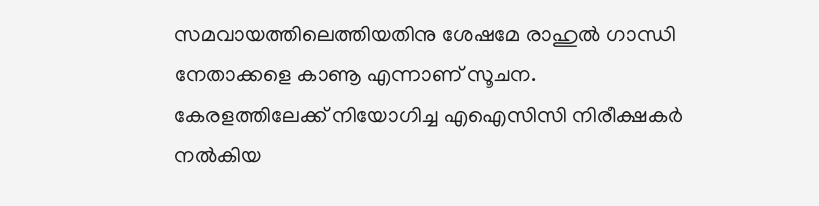സമവായത്തിലെത്തിയതിനു ശേഷമേ രാഹുല്‍ ഗാന്ധി നേതാക്കളെ കാണൂ എന്നാണ് സൂചന. കേരളത്തിലേക്ക് നിയോഗിച്ച എഐസിസി നിരീക്ഷകര്‍ നല്‍കിയ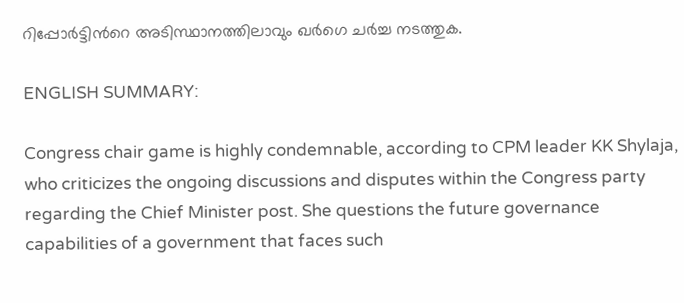റിപ്പോര്‍ട്ടിന്‍റെ അടിസ്ഥാനത്തിലാവും ഖര്‍ഗെ ചര്‍ച്ച നടത്തുക.

ENGLISH SUMMARY:

Congress chair game is highly condemnable, according to CPM leader KK Shylaja, who criticizes the ongoing discussions and disputes within the Congress party regarding the Chief Minister post. She questions the future governance capabilities of a government that faces such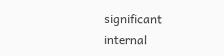significant internal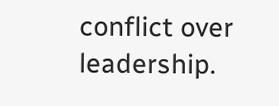conflict over leadership.